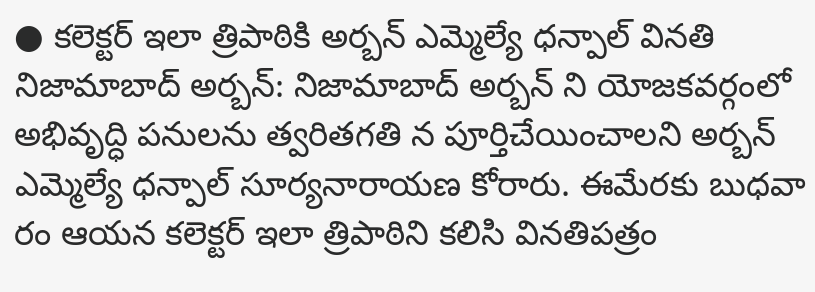● కలెక్టర్ ఇలా త్రిపాఠికి అర్బన్ ఎమ్మెల్యే ధన్పాల్ వినతి
నిజామాబాద్ అర్బన్: నిజామాబాద్ అర్బన్ ని యోజకవర్గంలో అభివృద్ధి పనులను త్వరితగతి న పూర్తిచేయించాలని అర్బన్ ఎమ్మెల్యే ధన్పాల్ సూర్యనారాయణ కోరారు. ఈమేరకు బుధవా రం ఆయన కలెక్టర్ ఇలా త్రిపాఠిని కలిసి వినతిపత్రం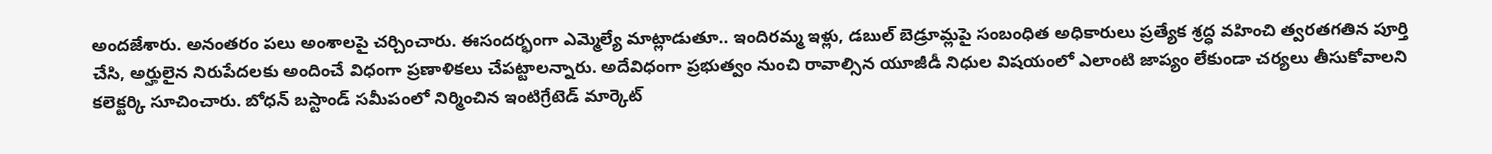అందజేశారు. అనంతరం పలు అంశాలపై చర్చించారు. ఈసందర్భంగా ఎమ్మెల్యే మాట్లాడుతూ.. ఇందిరమ్మ ఇళ్లు, డబుల్ బెడ్రూమ్లపై సంబంధిత అధికారులు ప్రత్యేక శ్రద్ధ వహించి త్వరతగతిన పూర్తి చేసి, అర్హులైన నిరుపేదలకు అందించే విధంగా ప్రణాళికలు చేపట్టాలన్నారు. అదేవిధంగా ప్రభుత్వం నుంచి రావాల్సిన యూజీడీ నిధుల విషయంలో ఎలాంటి జాప్యం లేకుండా చర్యలు తీసుకోవాలని కలెక్టర్కి సూచించారు. బోధన్ బస్టాండ్ సమీపంలో నిర్మించిన ఇంటిగ్రేటెడ్ మార్కెట్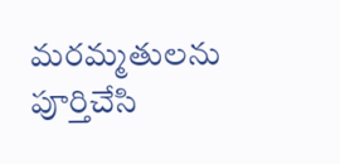మరమ్మతులను పూర్తిచేసి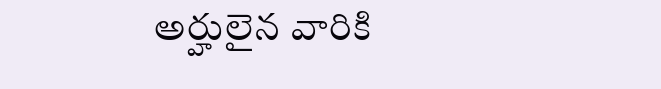అర్హులైన వారికి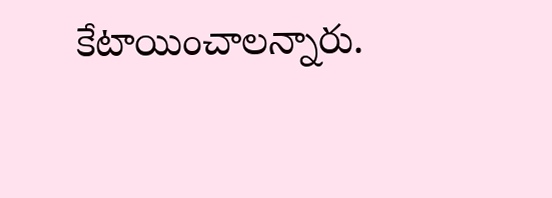కేటాయించాలన్నారు.